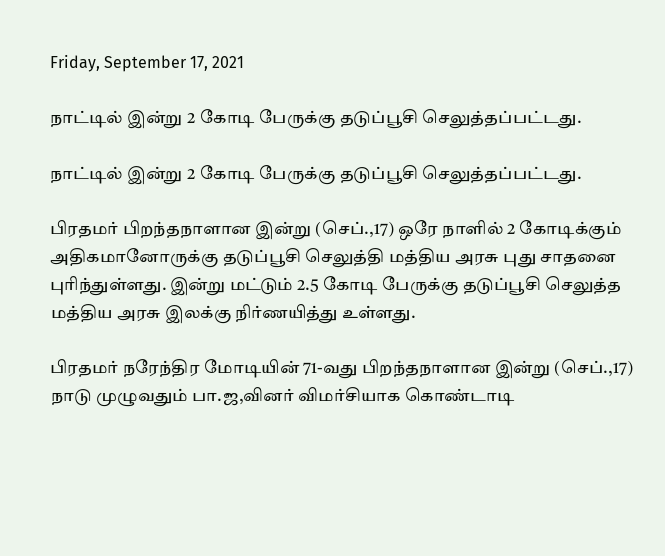Friday, September 17, 2021

நாட்டில் இன்று 2 கோடி பேருக்கு தடுப்பூசி செலுத்தப்பட்டது.

நாட்டில் இன்று 2 கோடி பேருக்கு தடுப்பூசி செலுத்தப்பட்டது.

பிரதமர் பிறந்தநாளான இன்று (செப்.,17) ஒரே நாளில் 2 கோடிக்கும் அதிகமானோருக்கு தடுப்பூசி செலுத்தி மத்திய அரசு புது சாதனை புரிந்துள்ளது. இன்று மட்டும் 2.5 கோடி பேருக்கு தடுப்பூசி செலுத்த மத்திய அரசு இலக்கு நிர்ணயித்து உள்ளது.

பிரதமர் நரேந்திர மோடியின் 71-வது பிறந்தநாளான இன்று (செப்.,17) நாடு முழுவதும் பா.ஜ,வினர் விமர்சியாக கொண்டாடி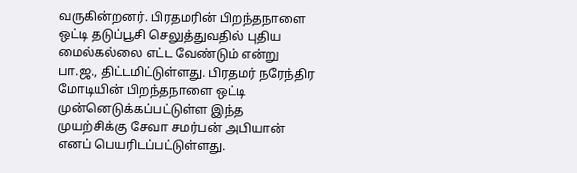வருகின்றனர். பிரதமரின் பிறந்தநாளை ஒட்டி தடுப்பூசி செலுத்துவதில் புதிய மைல்கல்லை எட்ட வேண்டும் என்று பா.ஜ., திட்டமிட்டுள்ளது. பிரதமர் நரேந்திர மோடியின் பிறந்தநாளை ஒட்டி முன்னெடுக்கப்பட்டுள்ள இந்த முயற்சிக்கு சேவா சமர்பன் அபியான் எனப் பெயரிடப்பட்டுள்ளது.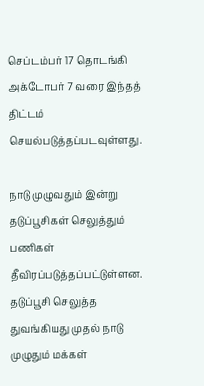செப்டம்பர் 17 தொடங்கி அக்டோபர் 7 வரை இந்தத் திட்டம் செயல்படுத்தப்படவுள்ளது.

நாடு முழுவதும் இன்று தடுப்பூசிகள் செலுத்தும் பணிகள் தீவிரப்படுத்தப்பட்டுள்ளன. தடுப்பூசி செலுத்த துவங்கியது முதல் நாடு முழுதும் மக்கள்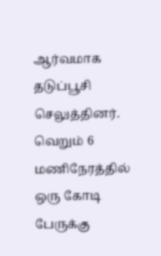ஆர்வமாக தடுப்பூசி செலுத்தினர். வெறும் 6 மணிநேரத்தில் ஒரு கோடி பேருக்கு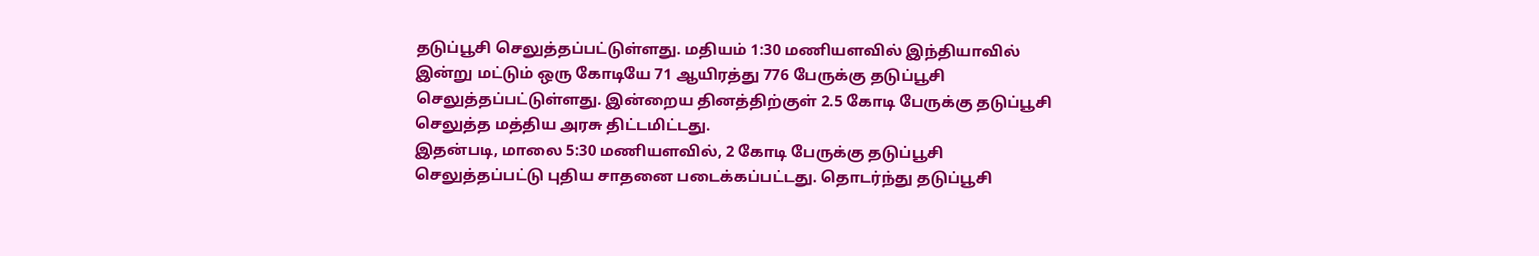தடுப்பூசி செலுத்தப்பட்டுள்ளது. மதியம் 1:30 மணியளவில் இந்தியாவில் இன்று மட்டும் ஒரு கோடியே 71 ஆயிரத்து 776 பேருக்கு தடுப்பூசி செலுத்தப்பட்டுள்ளது. இன்றைய தினத்திற்குள் 2.5 கோடி பேருக்கு தடுப்பூசி செலுத்த மத்திய அரசு திட்டமிட்டது.
இதன்படி, மாலை 5:30 மணியளவில், 2 கோடி பேருக்கு தடுப்பூசி செலுத்தப்பட்டு புதிய சாதனை படைக்கப்பட்டது. தொடர்ந்து தடுப்பூசி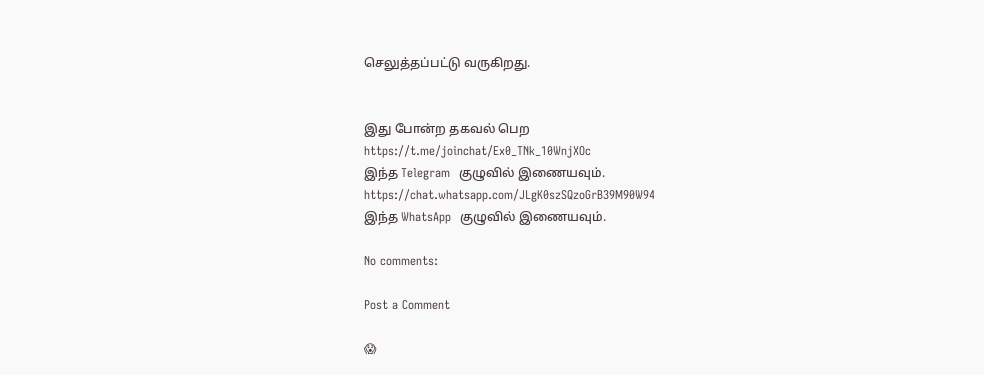செலுத்தப்பட்டு வருகிறது.


இது போன்ற தகவல் பெற
https://t.me/joinchat/Ex0_TNk_10WnjXOc
இந்த Telegram  குழுவில் இணையவும்.
https://chat.whatsapp.com/JLgK0szSQzoGrB39M90W94
இந்த WhatsApp  குழுவில் இணையவும்.

No comments:

Post a Comment

😱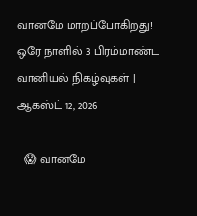வானமே மாறப்போகிறது! ஒரே நாளில் 3 பிரம்மாண்ட வானியல் நிகழ்வுகள் | ஆகஸ்ட் 12, 2026

  😱 வானமே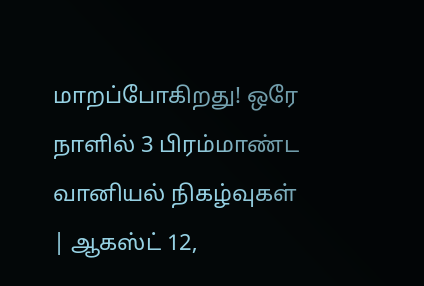மாறப்போகிறது! ஒரே நாளில் 3 பிரம்மாண்ட வானியல் நிகழ்வுகள் | ஆகஸ்ட் 12,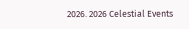2026. 2026 Celestial Events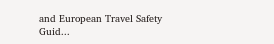and European Travel Safety Guid...